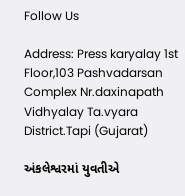Follow Us

Address: Press karyalay 1st Floor,103 Pashvadarsan Complex Nr.daxinapath Vidhyalay Ta.vyara District.Tapi (Gujarat)

અંકલેશ્વરમાં યુવતીએ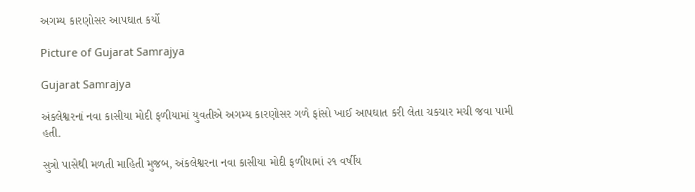અગમ્ય કારણોસર આપઘાત કર્યો

Picture of Gujarat Samrajya

Gujarat Samrajya

અંકલેશ્વરનાં નવા કાસીયા મોદી ફળીયામાં યુવતીએ અગમ્ય કારણોસર ગળે ફાંસો ખાઈ આપઘાત કરી લેતા ચકચાર મચી જવા પામી હતી.

સુત્રો પાસેથી મળતી માહિતી મુજબ, અંકલેશ્વરના નવા કાસીયા મોદી ફળીયામાં ૨૧ વર્ષીય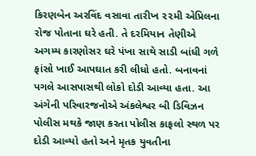કિરણબેન અરવિંદ વસાવા તારીખ ૨૨મી એપ્રિલના રોજ પોતાના ઘરે હતી. તે દરમિયાન તેણીએ અગમ્ય કારણોસર ઘરે પંખા સાથે સાડી બાંધી ગળે ફાંસો ખાઈ આપઘાત કરી લીધો હતો. બનાવનાં પગલે આસપાસથી લોકો દોડી આવ્યા હતા. આ અંગેની પરિવારજનોએ અંકલેશ્વર બી ડિવિઝન પોલીસ મથકે જાણ કરતા પોલીસ કાફલો સ્થળ પર દોડી આવ્યો હતો અને મૃતક યુવતીના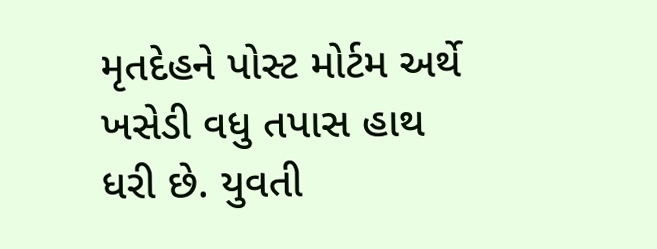મૃતદેહને પોસ્ટ મોર્ટમ અર્થે ખસેડી વધુ તપાસ હાથ ધરી છે. યુવતી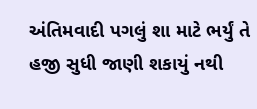અંતિમવાદી પગલું શા માટે ભર્યું તે હજી સુધી જાણી શકાયું નથી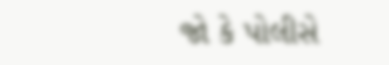જો કે પોલીસે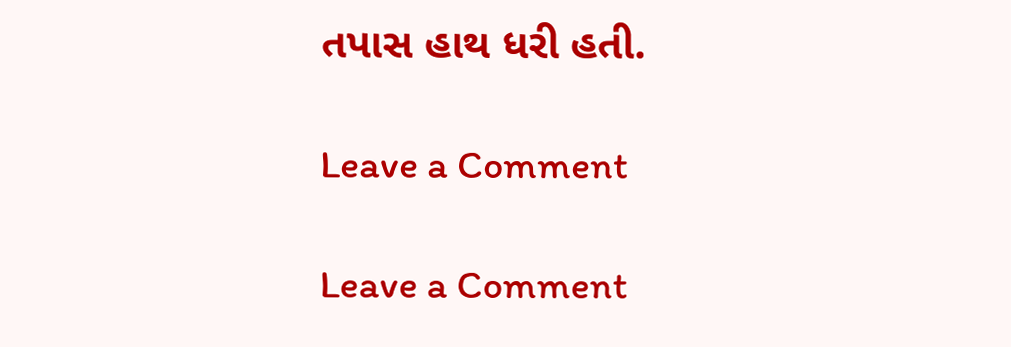તપાસ હાથ ધરી હતી.

Leave a Comment

Leave a Comment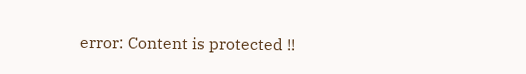error: Content is protected !!